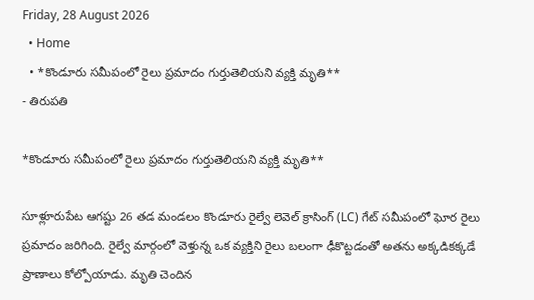Friday, 28 August 2026
  • Home
  • *కొండూరు సమీపంలో రైలు ప్రమాదం గుర్తుతెలియని వ్యక్తి మృతి**
- తిరుపతి

*కొండూరు సమీపంలో రైలు ప్రమాదం గుర్తుతెలియని వ్యక్తి మృతి**

సూళ్లూరుపేట ఆగష్టు 26 తడ మండలం కొండూరు రైల్వే లెవెల్ క్రాసింగ్ (LC) గేట్ సమీపంలో ఘోర రైలు ప్రమాదం జరిగింది. రైల్వే మార్గంలో వెళ్తున్న ఒక వ్యక్తిని రైలు బలంగా ఢీకొట్టడంతో అతను అక్కడికక్కడే ప్రాణాలు కోల్పోయాడు. మృతి చెందిన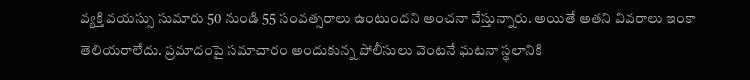వ్యక్తి వయస్సు సుమారు 50 నుండి 55 సంవత్సరాలు ఉంటుందని అంచనా వేస్తున్నారు. అయితే అతని వివరాలు ఇంకా తెలియరాలేదు. ప్రమాదంపై సమాచారం అందుకున్న పోలీసులు వెంటనే ఘటనా స్థలానికి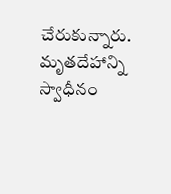చేరుకున్నారు. మృతదేహాన్ని స్వాధీనం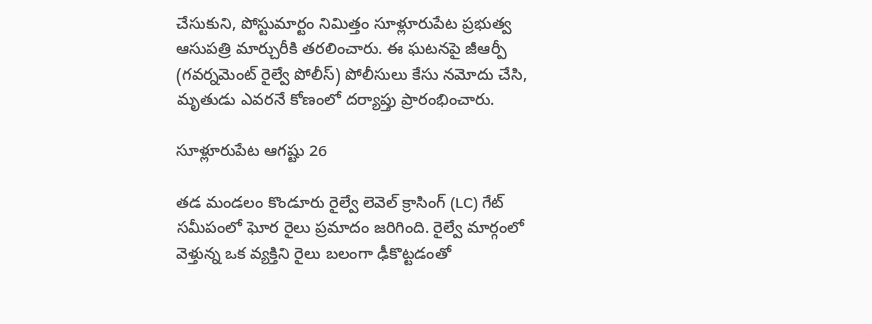చేసుకుని, పోస్టుమార్టం నిమిత్తం సూళ్లూరుపేట ప్రభుత్వ ఆసుపత్రి మార్చురీకి తరలించారు. ఈ ఘటనపై జీఆర్పీ (గవర్నమెంట్ రైల్వే పోలీస్) పోలీసులు కేసు నమోదు చేసి, మృతుడు ఎవరనే కోణంలో దర్యాప్తు ప్రారంభించారు.

సూళ్లూరుపేట ఆగష్టు 26

తడ మండలం కొండూరు రైల్వే లెవెల్ క్రాసింగ్ (LC) గేట్ సమీపంలో ఘోర రైలు ప్రమాదం జరిగింది. రైల్వే మార్గంలో వెళ్తున్న ఒక వ్యక్తిని రైలు బలంగా ఢీకొట్టడంతో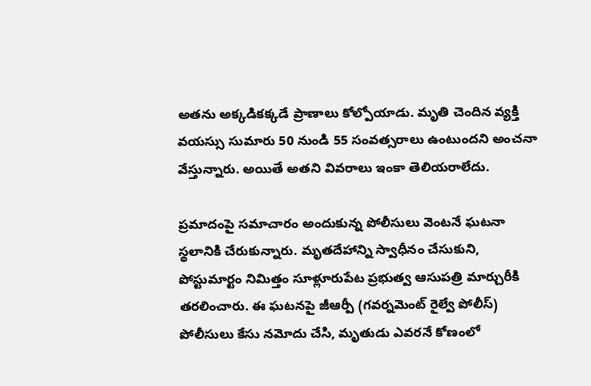అతను అక్కడికక్కడే ప్రాణాలు కోల్పోయాడు. మృతి చెందిన వ్యక్తి వయస్సు సుమారు 50 నుండి 55 సంవత్సరాలు ఉంటుందని అంచనా వేస్తున్నారు. అయితే అతని వివరాలు ఇంకా తెలియరాలేదు.

ప్రమాదంపై సమాచారం అందుకున్న పోలీసులు వెంటనే ఘటనా స్థలానికి చేరుకున్నారు. మృతదేహాన్ని స్వాధీనం చేసుకుని, పోస్టుమార్టం నిమిత్తం సూళ్లూరుపేట ప్రభుత్వ ఆసుపత్రి మార్చురీకి తరలించారు. ఈ ఘటనపై జీఆర్పీ (గవర్నమెంట్ రైల్వే పోలీస్) పోలీసులు కేసు నమోదు చేసి, మృతుడు ఎవరనే కోణంలో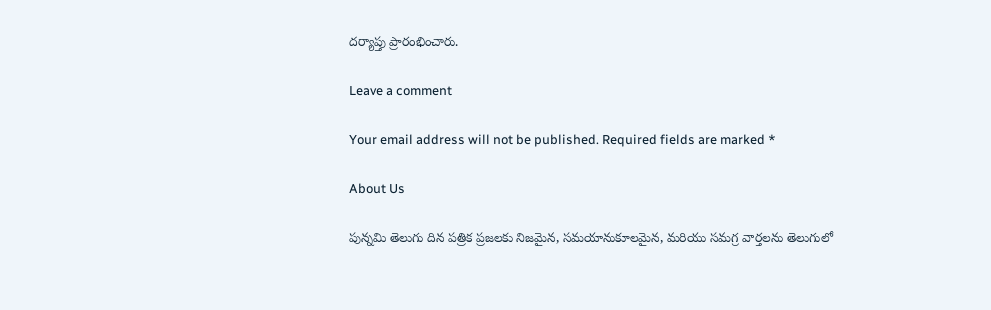దర్యాప్తు ప్రారంభించారు.

Leave a comment

Your email address will not be published. Required fields are marked *

About Us

పున్నమి తెలుగు దిన పత్రిక ప్రజలకు నిజమైన, సమయానుకూలమైన, మరియు సమగ్ర వార్తలను తెలుగులో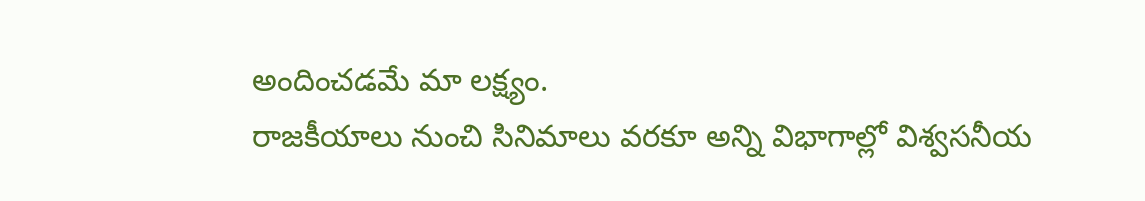అందించడమే మా లక్ష్యం.
రాజకీయాలు నుంచి సినిమాలు వరకూ అన్ని విభాగాల్లో విశ్వసనీయ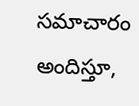సమాచారం అందిస్తూ,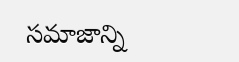సమాజాన్ని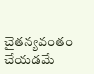చైతన్యవంతం చేయడమే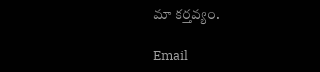మా కర్తవ్యం.

Email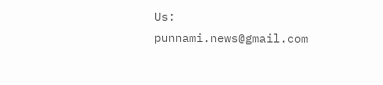Us: punnami.news@gmail.com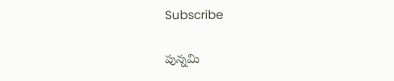Subscribe

పున్నమి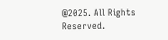@2025. All Rights Reserved.